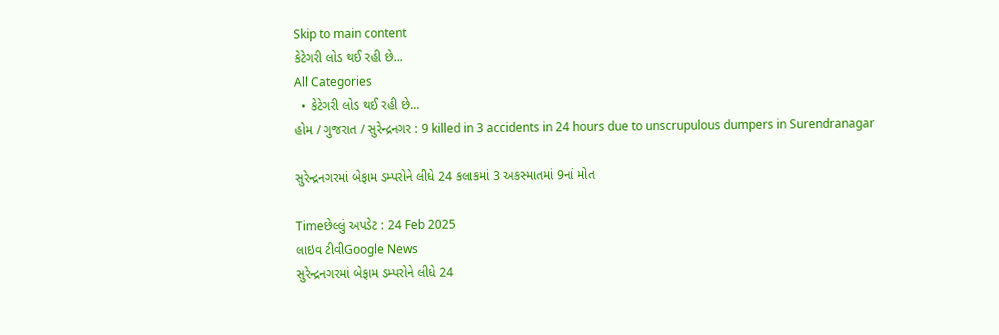Skip to main content
કેટેગરી લોડ થઈ રહી છે...
All Categories
  • કેટેગરી લોડ થઈ રહી છે...
હોમ / ગુજરાત / સુરેન્દ્રનગર : 9 killed in 3 accidents in 24 hours due to unscrupulous dumpers in Surendranagar

સુરેન્દ્રનગરમાં બેફામ ડમ્પરોને લીધે 24 કલાકમાં 3 અકસ્માતમાં 9નાં મોત

Timeછેલ્લું અપડેટ : 24 Feb 2025
લાઇવ ટીવીGoogle News
સુરેન્દ્રનગરમાં બેફામ ડમ્પરોને લીધે 24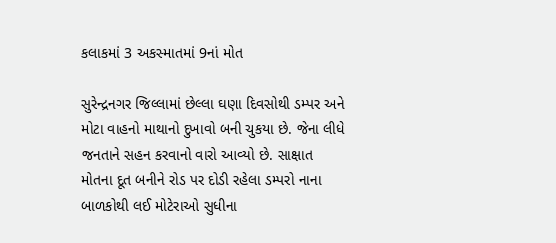કલાકમાં 3 અકસ્માતમાં 9નાં મોત

સુરેન્દ્રનગર જિલ્લામાં છેલ્લા ઘણા દિવસોથી ડમ્પર અને મોટા વાહનો માથાનો દુખાવો બની ચુકયા છે. જેના લીધે જનતાને સહન કરવાનો વારો આવ્યો છે. સાક્ષાત મોતના દૂત બનીને રોડ પર દોડી રહેલા ડમ્પરો નાના બાળકોથી લઈ મોટેરાઓ સુધીના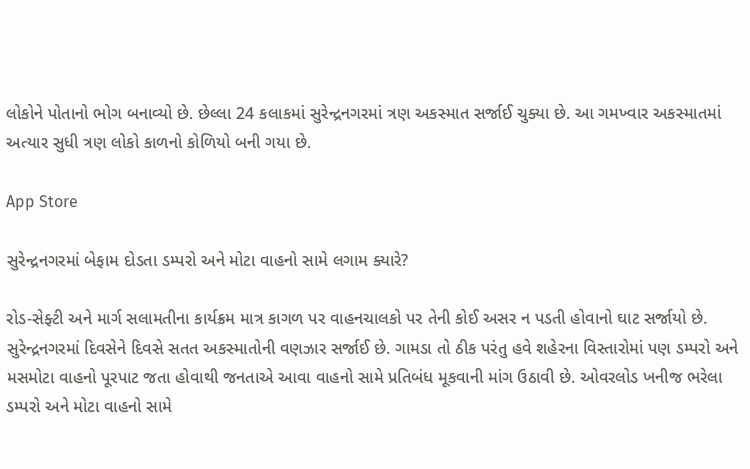લોકોને પોતાનો ભોગ બનાવ્યો છે. છેલ્લા 24 કલાકમાં સુરેન્દ્રનગરમાં ત્રણ અકસ્માત સર્જાઈ ચુક્યા છે. આ ગમખ્વાર અકસ્માતમાં અત્યાર સુધી ત્રણ લોકો કાળનો કોળિયો બની ગયા છે.

App Store

સુરેન્દ્રનગરમાં બેફામ દોડતા ડમ્પરો અને મોટા વાહનો સામે લગામ ક્યારે?

રોડ-સેફ્ટી અને માર્ગ સલામતીના કાર્યક્રમ માત્ર કાગળ પર વાહનચાલકો પર તેની કોઈ અસર ન પડતી હોવાનો ઘાટ સર્જાયો છે. સુરેન્દ્રનગરમાં દિવસેને દિવસે સતત અકસ્માતોની વણઝાર સર્જાઈ છે. ગામડા તો ઠીક પરંતુ હવે શહેરના વિસ્તારોમાં પણ ડમ્પરો અને મસમોટા વાહનો પૂરપાટ જતા હોવાથી જનતાએ આવા વાહનો સામે પ્રતિબંધ મૂકવાની માંગ ઉઠાવી છે. ઓવરલોડ ખનીજ ભરેલા ડમ્પરો અને મોટા વાહનો સામે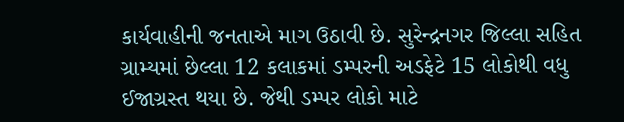કાર્યવાહીની જનતાએ માગ ઉઠાવી છે. સુરેન્દ્રનગર જિલ્લા સહિત ગ્રામ્યમાં છેલ્લા 12 કલાકમાં ડમ્પરની અડફેટે 15 લોકોથી વધુ ઈજાગ્રસ્ત થયા છે. જેથી ડમ્પર લોકો માટે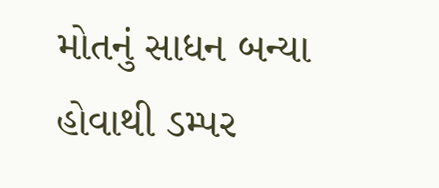મોતનું સાધન બન્યા હોવાથી ડમ્પર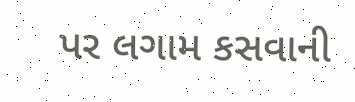પર લગામ કસવાની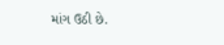માંગ ઉઠી છે.